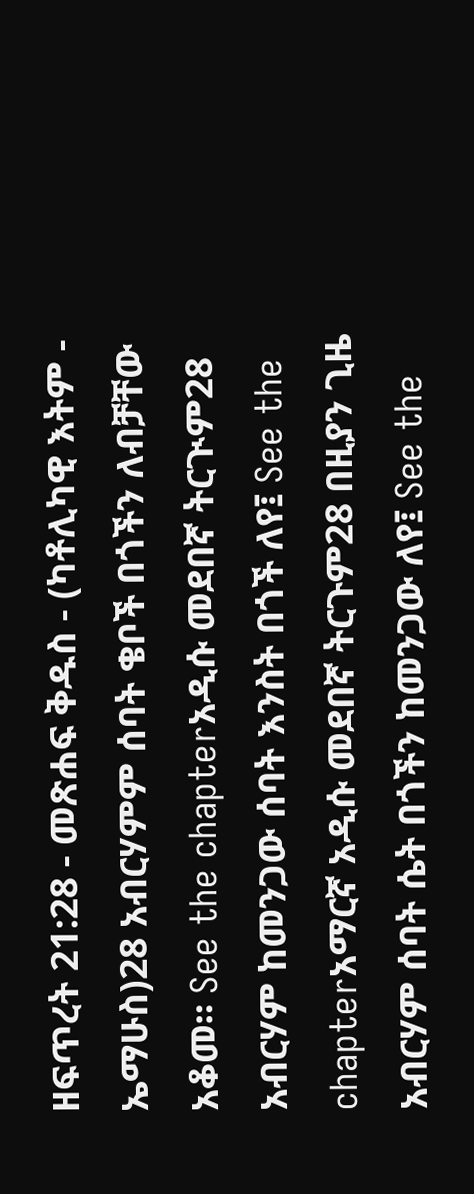ዘፍጥረት 21:28 - መጽሐፍ ቅዱስ - (ካቶሊካዊ እትም - ኤማሁስ)28 አብርሃምም ሰባት ቄቦች በጎችን ለብቻቸው አቆመ። See the chapterአዲሱ መደበኛ ትርጒም28 አብርሃም ከመንጋው ሰባት እንስት በጎች ለየ፤ See the chapterአማርኛ አዲሱ መደበኛ ትርጉም28 በዚያን ጊዜ አብርሃም ሰባት ሴት በጎችን ከመንጋው ለየ፤ See the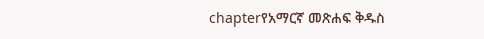chapterየአማርኛ መጽሐፍ ቅዱስ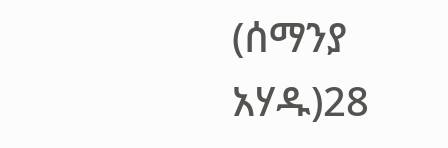(ሰማንያ አሃዱ)28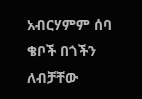አብርሃምም ሰባ ቄቦች በጎችን ለብቻቸው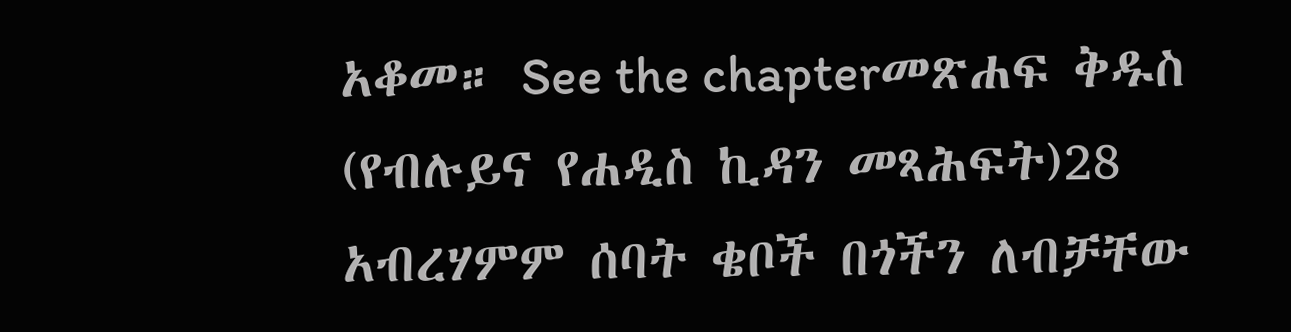አቆመ። See the chapterመጽሐፍ ቅዱስ (የብሉይና የሐዲስ ኪዳን መጻሕፍት)28 አብረሃምም ሰባት ቄቦች በጎችን ለብቻቸው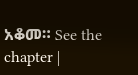አቆመ። See the chapter |